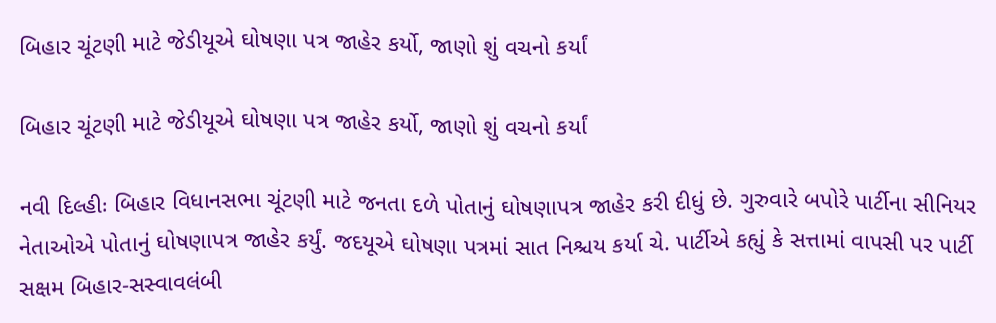બિહાર ચૂંટણી માટે જેડીયૂએ ઘોષણા પત્ર જાહેર કર્યો, જાણો શું વચનો કર્યાં

બિહાર ચૂંટણી માટે જેડીયૂએ ઘોષણા પત્ર જાહેર કર્યો, જાણો શું વચનો કર્યાં

નવી દિલ્હીઃ બિહાર વિધાનસભા ચૂંટણી માટે જનતા દળે પોતાનું ઘોષણાપત્ર જાહેર કરી દીધું છે. ગુરુવારે બપોરે પાર્ટીના સીનિયર નેતાઓએ પોતાનું ઘોષણાપત્ર જાહેર કર્યું. જદયૂએ ઘોષણા પત્રમાં સાત નિશ્ચય કર્યા ચે. પાર્ટીએ કહ્યું કે સત્તામાં વાપસી પર પાર્ટી સક્ષમ બિહાર-સસ્વાવલંબી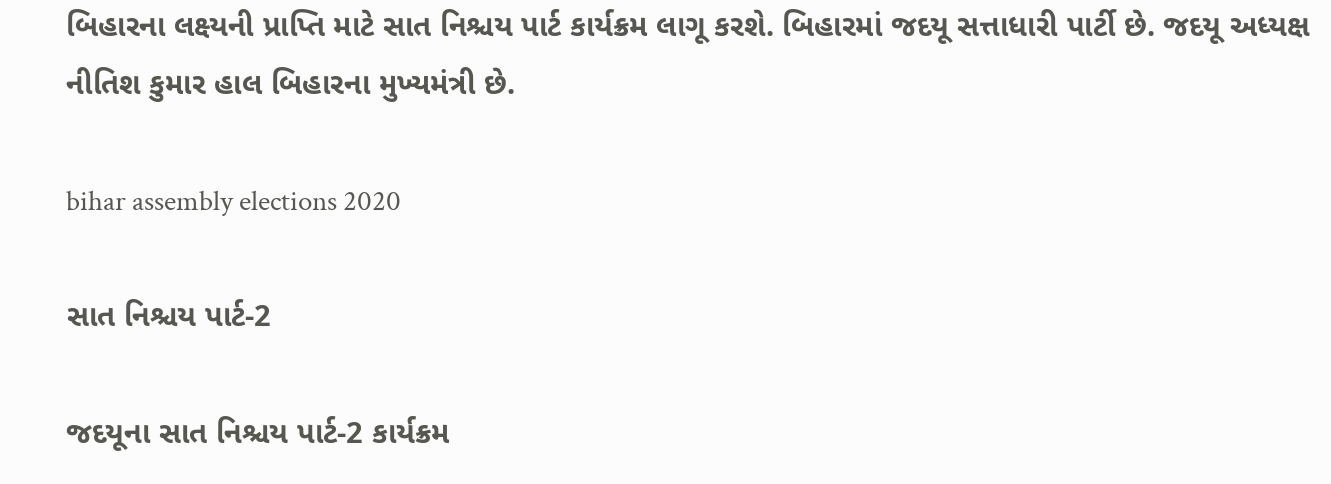બિહારના લક્ષ્યની પ્રાપ્તિ માટે સાત નિશ્ચય પાર્ટ કાર્યક્રમ લાગૂ કરશે. બિહારમાં જદયૂ સત્તાધારી પાર્ટી છે. જદયૂ અધ્યક્ષ નીતિશ કુમાર હાલ બિહારના મુખ્યમંત્રી છે.

bihar assembly elections 2020

સાત નિશ્ચય પાર્ટ-2

જદયૂના સાત નિશ્ચય પાર્ટ-2 કાર્યક્રમ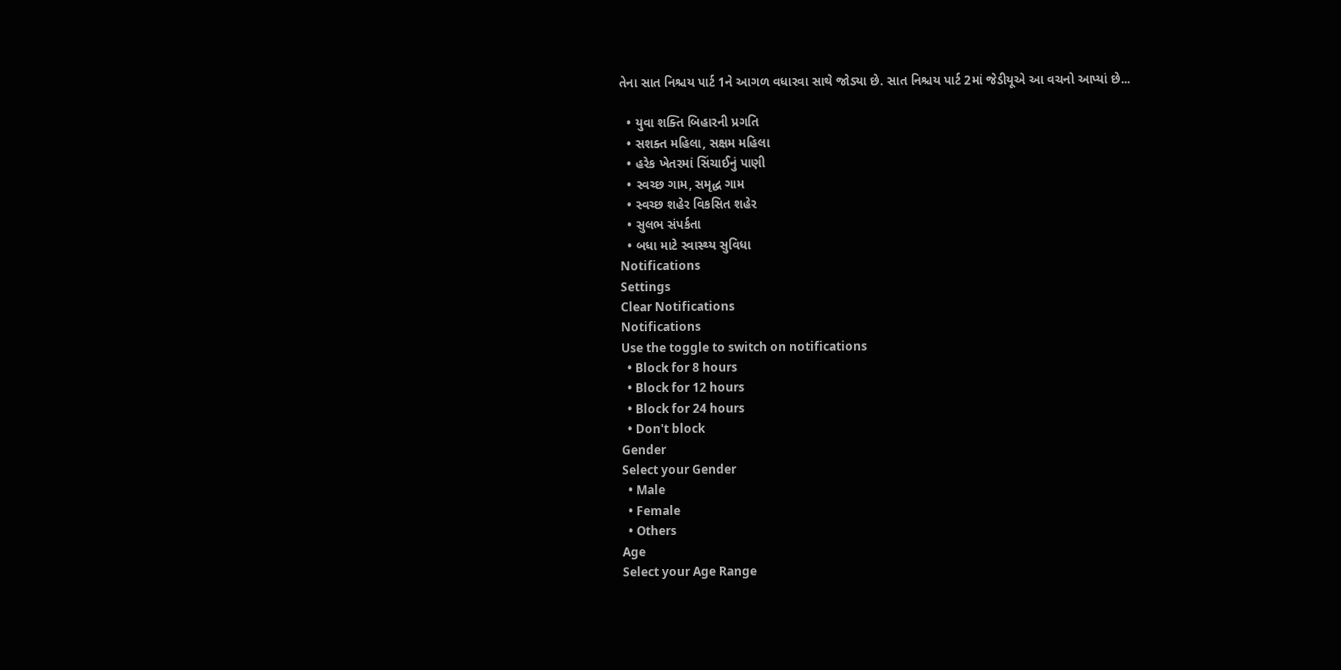તેના સાત નિશ્ચય પાર્ટ 1ને આગળ વધારવા સાથે જોડ્યા છે. સાત નિશ્ચય પાર્ટ 2માં જેડીયૂએ આ વચનો આપ્યાં છે...

  • યુવા શક્તિ બિહારની પ્રગતિ
  • સશક્ત મહિલા, સક્ષમ મહિલા
  • હરેક ખેતરમાં સિંચાઈનું પાણી
  • સ્વચ્છ ગામ, સમૃદ્ધ ગામ
  • સ્વચ્છ શહેર વિકસિત શહેર
  • સુલભ સંપર્કતા
  • બધા માટે સ્વાસ્થ્ય સુવિધા
Notifications
Settings
Clear Notifications
Notifications
Use the toggle to switch on notifications
  • Block for 8 hours
  • Block for 12 hours
  • Block for 24 hours
  • Don't block
Gender
Select your Gender
  • Male
  • Female
  • Others
Age
Select your Age Range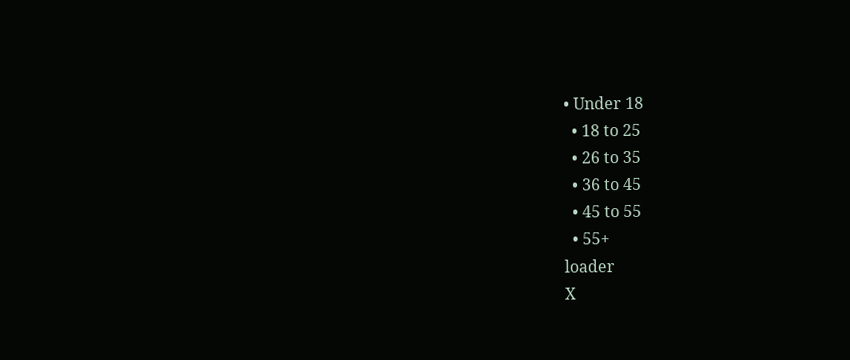• Under 18
  • 18 to 25
  • 26 to 35
  • 36 to 45
  • 45 to 55
  • 55+
loader
X